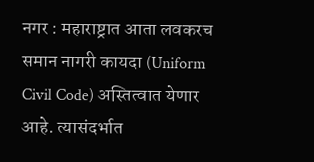नगर : महाराष्ट्रात आता लवकरच समान नागरी कायदा (Uniform Civil Code) अस्तित्वात येणार आहे. त्यासंदर्भात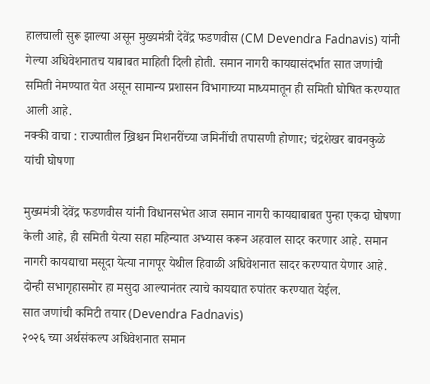हालचाली सुरू झाल्या असून मुख्यमंत्री देवेंद्र फडणवीस (CM Devendra Fadnavis) यांनी गेल्या अधिवेशनातच याबाबत माहिती दिली होती. समान नागरी कायद्यासंदर्भात सात जणांची समिती नेमण्यात येत असून सामान्य प्रशासन विभागाच्या माध्यमातून ही समिती घोषित करण्यात आली आहे.
नक्की वाचा : राज्यातील ख्रिश्चन मिशनरींच्या जमिनींची तपासणी होणार; चंद्रशेखर बावनकुळे यांची घोषणा

मुख्यमंत्री देवेंद्र फडणवीस यांनी विधानसभेत आज समान नागरी कायद्याबाबत पुन्हा एकदा घोषणा केली आहे, ही समिती येत्या सहा महिन्यात अभ्यास करून अहवाल सादर करणार आहे. समान नागरी कायद्याचा मसूदा येत्या नागपूर येथील हिवाळी अधिवेशनात सादर करण्यात येणार आहे. दोन्ही सभागृहासमोर हा मसुदा आल्यानंतर त्याचे कायद्यात रुपांतर करण्यात येईल.
सात जणांची कमिटी तयार (Devendra Fadnavis)
२०२६ च्या अर्थसंकल्प अधिवेशनात समान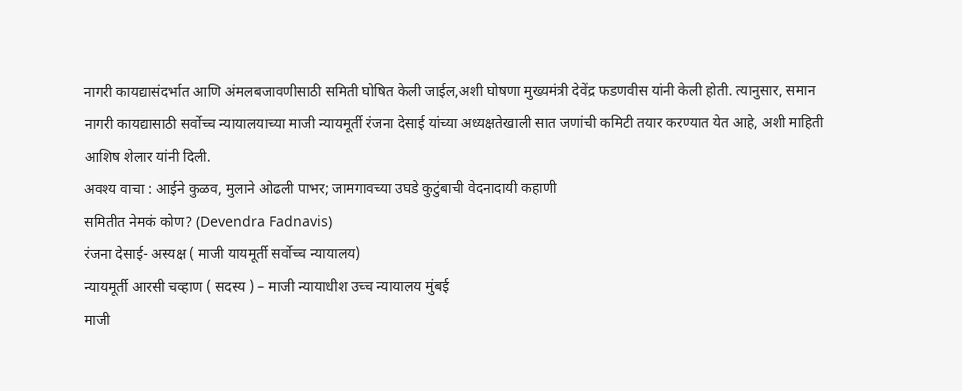नागरी कायद्यासंदर्भात आणि अंमलबजावणीसाठी समिती घोषित केली जाईल,अशी घोषणा मुख्यमंत्री देवेंद्र फडणवीस यांनी केली होती. त्यानुसार, समान नागरी कायद्यासाठी सर्वोच्च न्यायालयाच्या माजी न्यायमूर्ती रंजना देसाई यांच्या अध्यक्षतेखाली सात जणांची कमिटी तयार करण्यात येत आहे, अशी माहिती आशिष शेलार यांनी दिली.
अवश्य वाचा : आईने कुळव, मुलाने ओढली पाभर; जामगावच्या उघडे कुटुंबाची वेदनादायी कहाणी
समितीत नेमकं कोण? (Devendra Fadnavis)
रंजना देसाई- अस्यक्ष ( माजी यायमूर्ती सर्वोच्च न्यायालय)
न्यायमूर्ती आरसी चव्हाण ( सदस्य ) – माजी न्यायाधीश उच्च न्यायालय मुंबई
माजी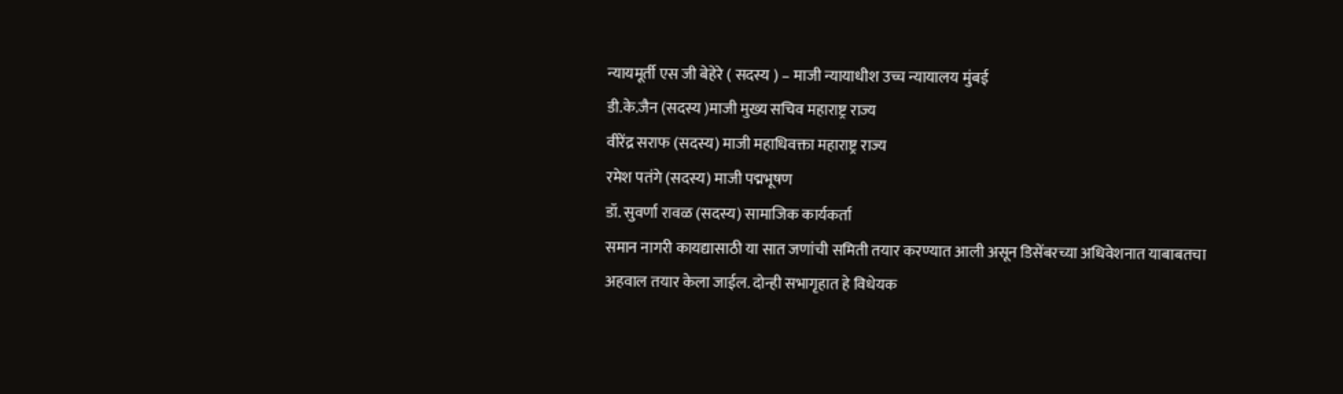न्यायमूर्ती एस जी बेहेरे ( सदस्य ) – माजी न्यायाधीश उच्च न्यायालय मुंबई
डी.के.जैन (सदस्य )माजी मुख्य सचिव महाराष्ट्र राज्य
वीरेंद्र सराफ (सदस्य) माजी महाधिवक्ता महाराष्ट्र राज्य
रमेश पतंगे (सदस्य) माजी पद्मभूषण
डॉ. सुवर्णा रावळ (सदस्य) सामाजिक कार्यकर्ता
समान नागरी कायद्यासाठी या सात जणांची समिती तयार करण्यात आली असून डिसेंबरच्या अधिवेशनात याबाबतचा अहवाल तयार केला जाईल. दोन्ही सभागृहात हे विधेयक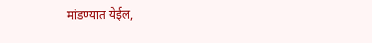मांडण्यात येईल,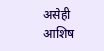असेही आशिष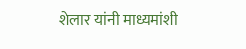शेलार यांनी माध्यमांशी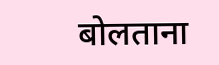बोलताना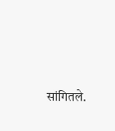सांगितले.